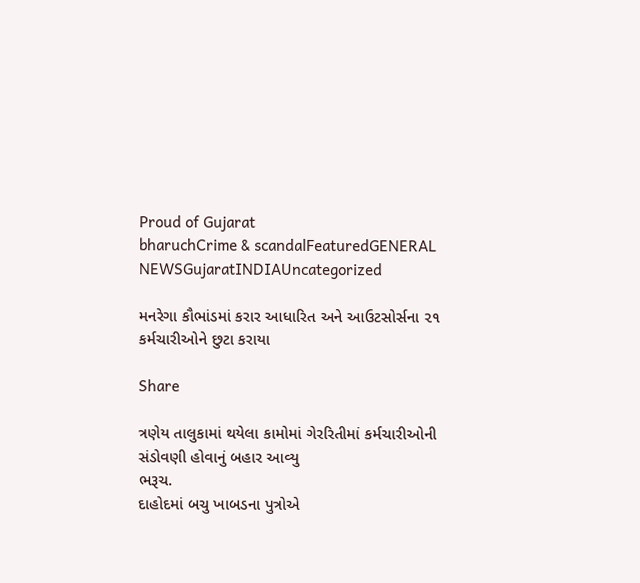Proud of Gujarat
bharuchCrime & scandalFeaturedGENERAL NEWSGujaratINDIAUncategorized

મનરેગા કૌભાંડમાં કરાર આધારિત અને આઉટસોર્સના ૨૧ કર્મચારીઓને છુટા કરાયા

Share

ત્રણેય તાલુકામાં થયેલા કામોમાં ગેરરિતીમાં કર્મચારીઓની સંડોવણી હોવાનું બહાર આવ્યુ
ભરૂચ.
દાહોદમાં બચુ ખાબડના પુત્રોએ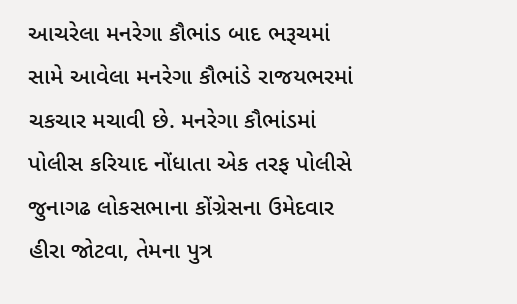આચરેલા મનરેગા કૌભાંડ બાદ ભરૂચમાં સામે આવેલા મનરેગા કૌભાંડે રાજયભરમાં ચકચાર મચાવી છે. મનરેગા કૌભાંડમાં પોલીસ કરિયાદ નોંધાતા એક તરફ પોલીસે જુનાગઢ લોકસભાના કોંગ્રેસના ઉમેદવાર હીરા જોટવા, તેમના પુત્ર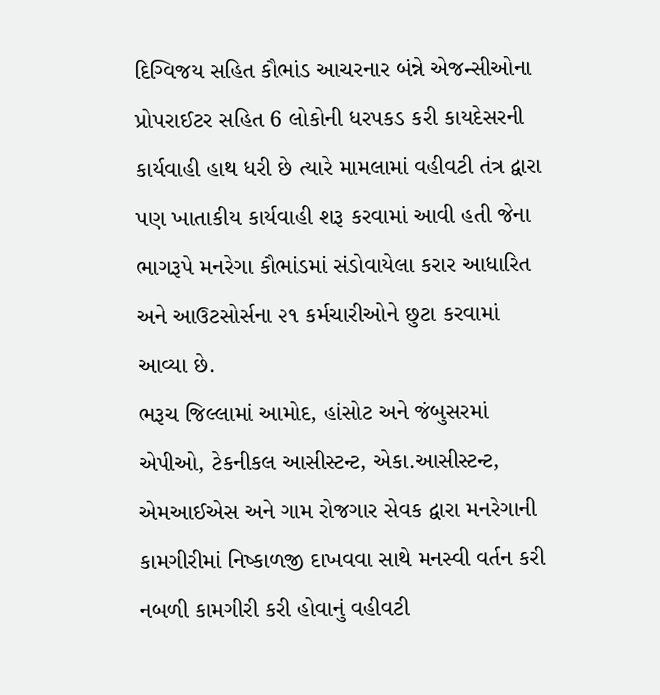દિગ્વિજય સહિત કૌભાંડ આચરનાર બંન્ને એજન્સીઓના પ્રોપરાઈટર સહિત 6 લોકોની ધરપકડ કરી કાયદેસરની કાર્યવાહી હાથ ધરી છે ત્યારે મામલામાં વહીવટી તંત્ર દ્વારા પણ ખાતાકીય કાર્યવાહી શરૂ કરવામાં આવી હતી જેના ભાગરૂપે મનરેગા કૌભાંડમાં સંડોવાયેલા કરાર આધારિત અને આઉટસોર્સના ૨૧ કર્મચારીઓને છુટા કરવામાં આવ્યા છે.
ભરૂચ જિલ્લામાં આમોદ, હાંસોટ અને જંબુસરમાં એપીઓ, ટેકનીકલ આસીસ્ટન્ટ, એકા.આસીસ્ટન્ટ, એમઆઈએસ અને ગામ રોજગાર સેવક દ્વારા મનરેગાની કામગીરીમાં નિષ્કાળજી દાખવવા સાથે મનસ્વી વર્તન કરી નબળી કામગીરી કરી હોવાનું વહીવટી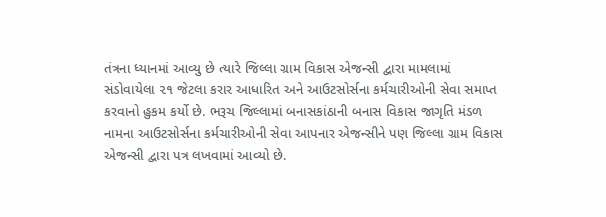તંત્રના ધ્યાનમાં આવ્યુ છે ત્યારે જિલ્લા ગ્રામ વિકાસ એજન્સી દ્વારા મામલામાં સંડોવાયેલા ૨૧ જેટલા કરાર આધારિત અને આઉટસોર્સના કર્મચારીઓની સેવા સમાપ્ત કરવાનો હુકમ કર્યો છે. ભરૂચ જિલ્લામાં બનાસકાંઠાની બનાસ વિકાસ જાગૃતિ મંડળ નામના આઉટસોર્સના કર્મચારીઓની સેવા આપનાર એજન્સીને પણ જિલ્લા ગ્રામ વિકાસ એજન્સી દ્વારા પત્ર લખવામાં આવ્યો છે.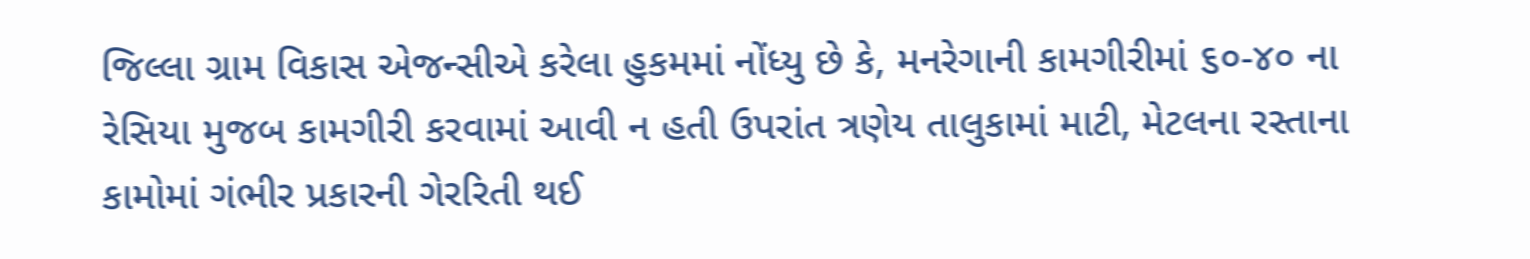જિલ્લા ગ્રામ વિકાસ એજન્સીએ કરેલા હુકમમાં નોંધ્યુ છે કે, મનરેગાની કામગીરીમાં ૬૦-૪૦ ના રેસિયા મુજબ કામગીરી કરવામાં આવી ન હતી ઉપરાંત ત્રણેય તાલુકામાં માટી, મેટલના રસ્તાના કામોમાં ગંભીર પ્રકારની ગેરરિતી થઈ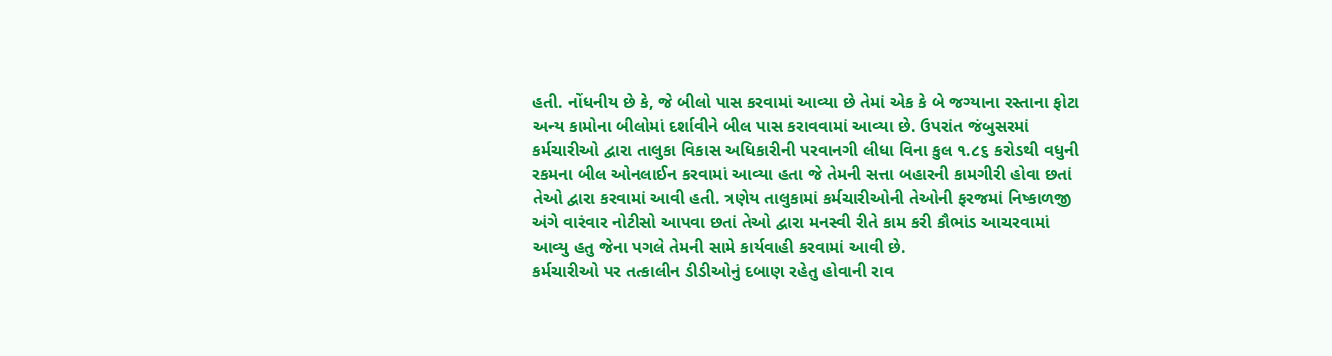હતી. નોંધનીય છે કે, જે બીલો પાસ કરવામાં આવ્યા છે તેમાં એક કે બે જગ્યાના રસ્તાના ફોટા અન્ય કામોના બીલોમાં દર્શાવીને બીલ પાસ કરાવવામાં આવ્યા છે. ઉપરાંત જંબુસરમાં કર્મચારીઓ દ્વારા તાલુકા વિકાસ અધિકારીની પરવાનગી લીધા વિના કુલ ૧.૮૬ કરોડથી વધુની રકમના બીલ ઓનલાઈન કરવામાં આવ્યા હતા જે તેમની સત્તા બહારની કામગીરી હોવા છતાં તેઓ દ્વારા કરવામાં આવી હતી. ત્રણેય તાલુકામાં કર્મચારીઓની તેઓની ફરજમાં નિષ્કાળજી અંગે વારંવાર નોટીસો આપવા છતાં તેઓ દ્વારા મનસ્વી રીતે કામ કરી કૌભાંડ આચરવામાં આવ્યુ હતુ જેના પગલે તેમની સામે કાર્યવાહી કરવામાં આવી છે.
કર્મચારીઓ પર તત્કાલીન ડીડીઓનું દબાણ રહેતુ હોવાની રાવ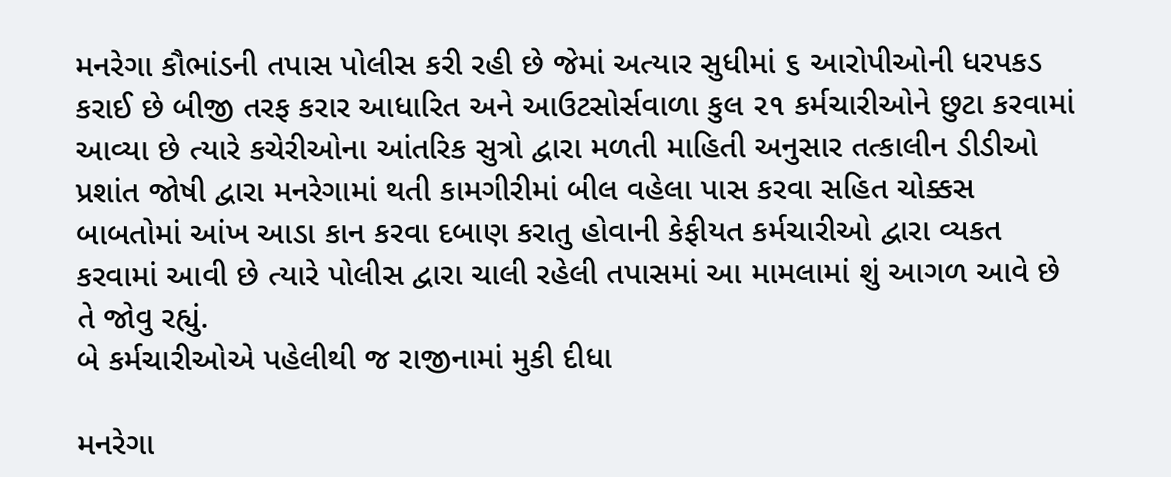મનરેગા કૌભાંડની તપાસ પોલીસ કરી રહી છે જેમાં અત્યાર સુધીમાં ૬ આરોપીઓની ધરપકડ કરાઈ છે બીજી તરફ કરાર આધારિત અને આઉટસોર્સવાળા કુલ ૨૧ કર્મચારીઓને છુટા કરવામાં આવ્યા છે ત્યારે કચેરીઓના આંતરિક સુત્રો દ્વારા મળતી માહિતી અનુસાર તત્કાલીન ડીડીઓ પ્રશાંત જોષી દ્વારા મનરેગામાં થતી કામગીરીમાં બીલ વહેલા પાસ કરવા સહિત ચોક્કસ બાબતોમાં આંખ આડા કાન કરવા દબાણ કરાતુ હોવાની કેફીયત કર્મચારીઓ દ્વારા વ્યકત કરવામાં આવી છે ત્યારે પોલીસ દ્વારા ચાલી રહેલી તપાસમાં આ મામલામાં શું આગળ આવે છે તે જોવુ રહ્યું.
બે કર્મચારીઓએ પહેલીથી જ રાજીનામાં મુકી દીધા

મનરેગા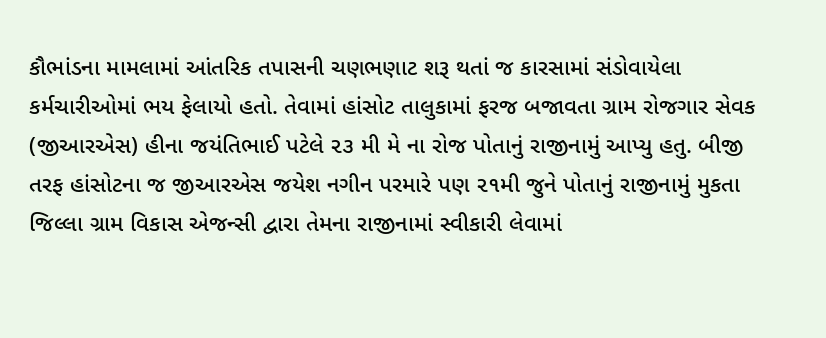કૌભાંડના મામલામાં આંતરિક તપાસની ચણભણાટ શરૂ થતાં જ કારસામાં સંડોવાયેલા કર્મચારીઓમાં ભય ફેલાયો હતો. તેવામાં હાંસોટ તાલુકામાં ફરજ બજાવતા ગ્રામ રોજગાર સેવક (જીઆરએસ) હીના જયંતિભાઈ પટેલે ૨૩ મી મે ના રોજ પોતાનું રાજીનામું આપ્યુ હતુ. બીજી તરફ હાંસોટના જ જીઆરએસ જયેશ નગીન પરમારે પણ ૨૧મી જુને પોતાનું રાજીનામું મુકતા જિલ્લા ગ્રામ વિકાસ એજન્સી દ્વારા તેમના રાજીનામાં સ્વીકારી લેવામાં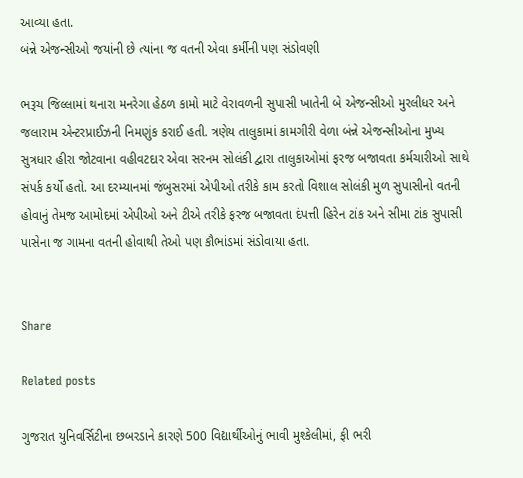આવ્યા હતા.
બંન્ને એજન્સીઓ જયાંની છે ત્યાંના જ વતની એવા કર્મીની પણ સંડોવણી

ભરૂચ જિલ્લામાં થનારા મનરેગા હેઠળ કામો માટે વેરાવળની સુપાસી ખાતેની બે એજન્સીઓ મુરલીધર અને જલારામ એન્ટરપ્રાઈઝની નિમણુંક કરાઈ હતી. ત્રણેય તાલુકામાં કામગીરી વેળા બંન્ને એજન્સીઓના મુખ્ય સુત્રધાર હીરા જોટવાના વહીવટદાર એવા સરનમ સોલંકી દ્વારા તાલુકાઓમાં ફરજ બજાવતા કર્મચારીઓ સાથે સંપર્ક કર્યો હતો. આ દરમ્યાનમાં જંબુસરમાં એપીઓ તરીકે કામ કરતો વિશાલ સોલંકી મુળ સુપાસીનો વતની હોવાનું તેમજ આમોદમાં એપીઓ અને ટીએ તરીકે ફરજ બજાવતા દંપત્તી હિરેન ટાંક અને સીમા ટાંક સુપાસી પાસેના જ ગામના વતની હોવાથી તેઓ પણ કૌભાંડમાં સંડોવાયા હતા.


Share

Related posts

ગુજરાત યુનિવર્સિટીના છબરડાને કારણે 500 વિદ્યાર્થીઓનું ભાવી મુશ્કેલીમાં, ફી ભરી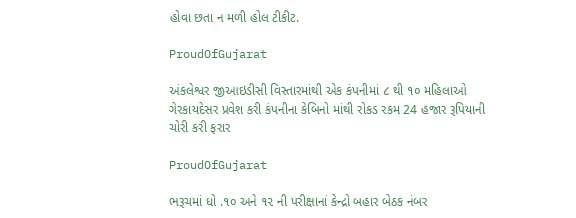હોવા છતા ન મળી હોલ ટીકીટ.

ProudOfGujarat

અંકલેશ્વર જીઆઇડીસી વિસ્તારમાંથી એક કંપનીમાં ૮ થી ૧૦ મહિલાઓ ગેરકાયદેસર પ્રવેશ કરી કંપનીના કેબિનો માંથી રોકડ રકમ 24 હજાર રૂપિયાની ચોરી કરી ફરાર

ProudOfGujarat

ભરૂચમાં ધો .૧૦ અને ૧૨ ની પરીક્ષાનાં કેન્દ્રો બહાર બેઠક નંબર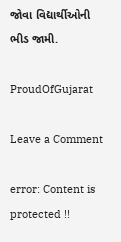જોવા વિદ્યાર્થીઓની ભીડ જામી.

ProudOfGujarat

Leave a Comment

error: Content is protected !!